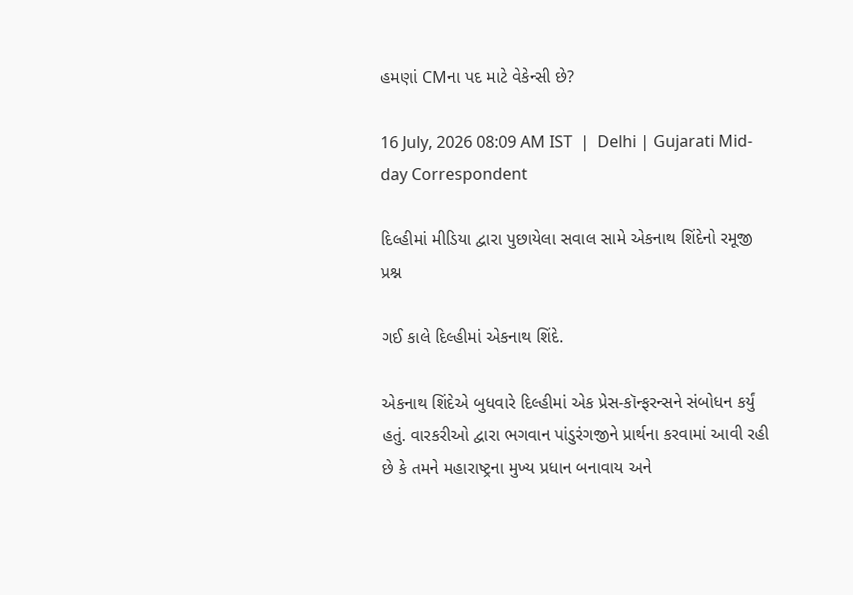હમણાં CMના પદ માટે વેકેન્સી છે?

16 July, 2026 08:09 AM IST  |  Delhi | Gujarati Mid-day Correspondent

દિલ્હીમાં મીડિયા દ્વારા પુછાયેલા સવાલ સામે એકનાથ શિંદેનો રમૂજી પ્રશ્ન

ગઈ કાલે દિલ્હીમાં એકનાથ શિંદે.

એકનાથ શિંદેએ બુધવારે દિલ્હીમાં એક પ્રેસ-કૉન્ફરન્સને સંબોધન કર્યું હતું. વારકરીઓ દ્વારા ભગવાન પાંડુરંગજીને પ્રાર્થના કરવામાં આવી રહી છે કે તમને મહારાષ્ટ્રના મુખ્ય પ્રધાન બનાવાય અને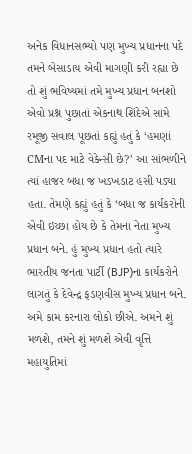અનેક વિધાનસભ્યો પણ મુખ્ય પ્રધાનના પદે તમને બેસાડાય એવી માગણી કરી રહ્યા છે તો શું ભવિષ્યમાં તમે મુખ્ય પ્રધાન બનશો એવો પ્રશ્ન પુછાતાં એકનાથ શિંદેએ સામે રમૂજી સવાલ પૂછતાં કહ્યું હતું કે ‘હમણાં CMના પદ માટે વેકેન્સી છે?’ આ સાંભળીને ત્યાં હાજર બધા જ ખડખડાટ હસી પડ્યા હતા. તેમણે કહ્યું હતું કે ‘બધા જ કાર્યકરોની એવી ઇચ્છા હોય છે કે તેમના નેતા મુખ્ય પ્રધાન બને. હું મુખ્ય પ્રધાન હતો ત્યારે ભારતીય જનતા પાર્ટી (BJP)ના કાર્યકરોને લાગતું કે દેવેન્દ્ર ફડણવીસ મુખ્ય પ્રધાન બને. અમે કામ કરનારા લોકો છીએ. અમને શું મળશે, તમને શું મળશે એવી વૃત્તિ મહાયુતિમાં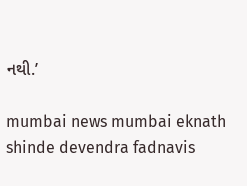નથી.’

mumbai news mumbai eknath shinde devendra fadnavis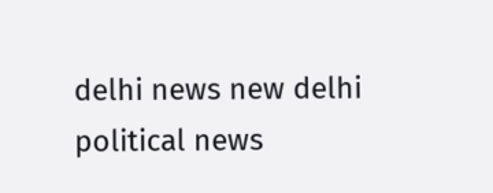delhi news new delhi political news